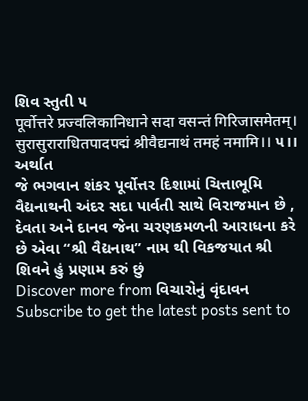શિવ સ્તુતી ૫
पूर्वोत्तरे प्रज्वलिकानिधाने सदा वसन्तं गिरिजासमेतम्।
सुरासुराराधितपादपद्मं श्रीवैद्यनाथं तमहं नमामि।। ૫।।
અર્થાત
જે ભગવાન શંકર પૂર્વોત્તર દિશામાં ચિત્તાભૂમિ વૈદ્યનાથની અંદર સદા પાર્વતી સાથે વિરાજમાન છે , દેવતા અને દાનવ જેના ચરણકમળની આરાધના કરે છે એવા “શ્રી વૈદ્યનાથ” નામ થી વિકજયાત શ્રી શિવને હું પ્રણામ કરું છું
Discover more from વિચારોનું વૃંદાવન
Subscribe to get the latest posts sent to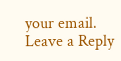your email.
Leave a Reply